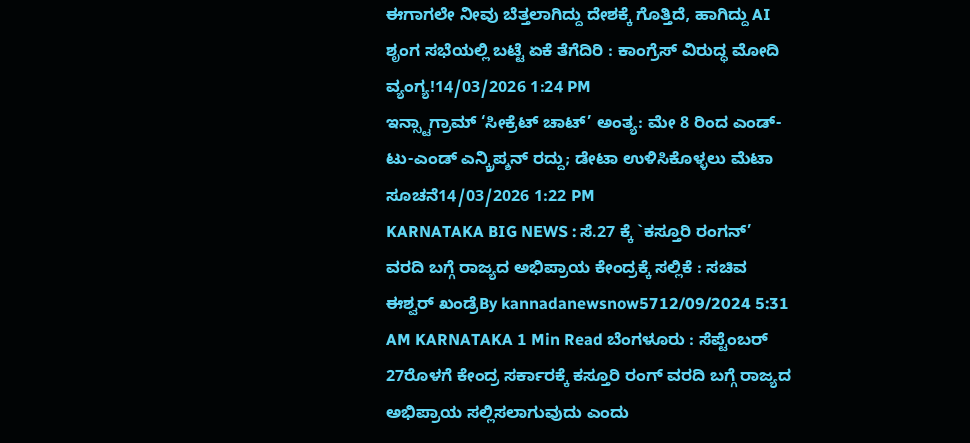ಈಗಾಗಲೇ ನೀವು ಬೆತ್ತಲಾಗಿದ್ದು ದೇಶಕ್ಕೆ ಗೊತ್ತಿದೆ, ಹಾಗಿದ್ದು AI ಶೃಂಗ ಸಭೆಯಲ್ಲಿ ಬಟ್ಟೆ ಏಕೆ ತೆಗೆದಿರಿ : ಕಾಂಗ್ರೆಸ್ ವಿರುದ್ಧ ಮೋದಿ ವ್ಯಂಗ್ಯ!14/03/2026 1:24 PM
ಇನ್ಸ್ಟಾಗ್ರಾಮ್ ‘ಸೀಕ್ರೆಟ್ ಚಾಟ್’ ಅಂತ್ಯ: ಮೇ 8 ರಿಂದ ಎಂಡ್-ಟು-ಎಂಡ್ ಎನ್ಕ್ರಿಪ್ಶನ್ ರದ್ದು; ಡೇಟಾ ಉಳಿಸಿಕೊಳ್ಳಲು ಮೆಟಾ ಸೂಚನೆ14/03/2026 1:22 PM
KARNATAKA BIG NEWS : ಸೆ.27 ಕ್ಕೆ `ಕಸ್ತೂರಿ ರಂಗನ್’ ವರದಿ ಬಗ್ಗೆ ರಾಜ್ಯದ ಅಭಿಪ್ರಾಯ ಕೇಂದ್ರಕ್ಕೆ ಸಲ್ಲಿಕೆ : ಸಚಿವ ಈಶ್ವರ್ ಖಂಡ್ರೆBy kannadanewsnow5712/09/2024 5:31 AM KARNATAKA 1 Min Read ಬೆಂಗಳೂರು : ಸೆಪ್ಟೆಂಬರ್ 27ರೊಳಗೆ ಕೇಂದ್ರ ಸರ್ಕಾರಕ್ಕೆ ಕಸ್ತೂರಿ ರಂಗ್ ವರದಿ ಬಗ್ಗೆ ರಾಜ್ಯದ ಅಭಿಪ್ರಾಯ ಸಲ್ಲಿಸಲಾಗುವುದು ಎಂದು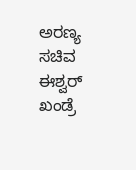ಅರಣ್ಯ ಸಚಿವ ಈಶ್ವರ್ ಖಂಡ್ರೆ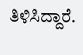ತಿಳಿಸಿದ್ದಾರೆ.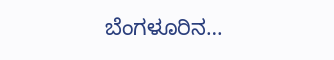ಬೆಂಗಳೂರಿನ…